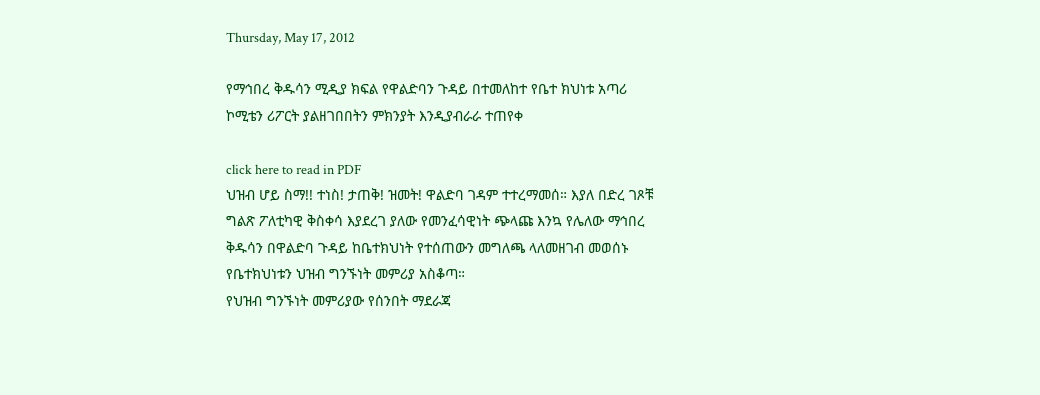Thursday, May 17, 2012

የማኅበረ ቅዱሳን ሚዲያ ክፍል የዋልድባን ጉዳይ በተመለከተ የቤተ ክህነቱ አጣሪ ኮሚቴን ሪፖርት ያልዘገበበትን ምክንያት እንዲያብራራ ተጠየቀ

click here to read in PDF
ህዝብ ሆይ ስማ!! ተነስ! ታጠቅ! ዝመት! ዋልድባ ገዳም ተተረማመሰ። እያለ በድረ ገጾቹ ግልጽ ፖለቲካዊ ቅስቀሳ እያደረገ ያለው የመንፈሳዊነት ጭላጩ እንኳ የሌለው ማኅበረ ቅዱሳን በዋልድባ ጉዳይ ከቤተክህነት የተሰጠውን መግለጫ ላለመዘገብ መወሰኑ የቤተክህነቱን ህዝብ ግንኙነት መምሪያ አስቆጣ።
የህዝብ ግንኙነት መምሪያው የሰንበት ማደራጃ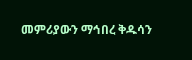መምሪያውን ማኅበረ ቅዱሳን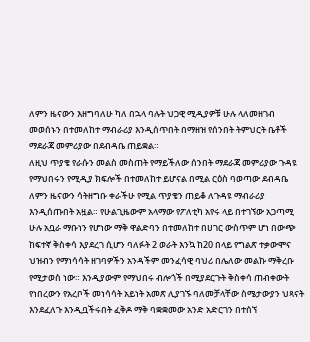ለምን ዜናውን እዘግባለሁ ካለ በኋላ ባሉት ህጋዊ ሚዲያዎቹ ሁሉ ላለመዘገብ መወሰኑን በተመለከተ ማብራሪያ እንዲሰጥበት በማዘዝ የሰንበት ትምህርት ቤቶች ማደራጃ መምሪያው በደብዳቤ ጠይቋል።
ለዚህ ጥያቄ የራሱን መልስ መስጠት የማይችለው ሰንበት ማደራጃ መምሪያው ጉዳዩ የማህበሩን የሚዲያ ክፍሎች በተመለከተ ይሆናል በሚል ርዕስ ባወጣው ደብዳቤ ለምን ዜናውን ሳትዘግቡ ቀራችሁ የሚል ጥያቄን ጠይቆ ለጉዳዩ ማብራሪያ እንዲሰጡበት አዟል። የሁልጊዜውም አላማው የፖለቲካ አየሩ ላይ በተገኘው አጋጣሚ ሁሉ አቧራ ማቡነን የሆነው ማቅ ዋልድባን በተመለከተ በሀገር ውስጥም ሆነ በውጭ ከፍተኛ ቅስቀሳ እያደረገ ሲሆን ባለፉት 2 ወራት እንኳ ከ20 በላይ የግልጽ ተቃውሞና ህዝብን የማነሳሳት ዘገባዎችን አንዳችም መንፈሳዊ ባህሪ በሌለው መልኩ ማቅረቡ የሚታወስ ነው። እንዲያውም የማህበሩ ብሎጎች በሚያደርጉት ቅስቀሳ ጠብቀውት የነበረውን የአረቦች መነሳሳት አይነት አመጽ ሊያገኙ ባለመቻላቸው ስሜታውያን ህጻናት እንደፈለጉ እንዲቧችሩበት ፈቅዶ ማቅ ባቋቋመው አንድ አድርገን በተሰኘ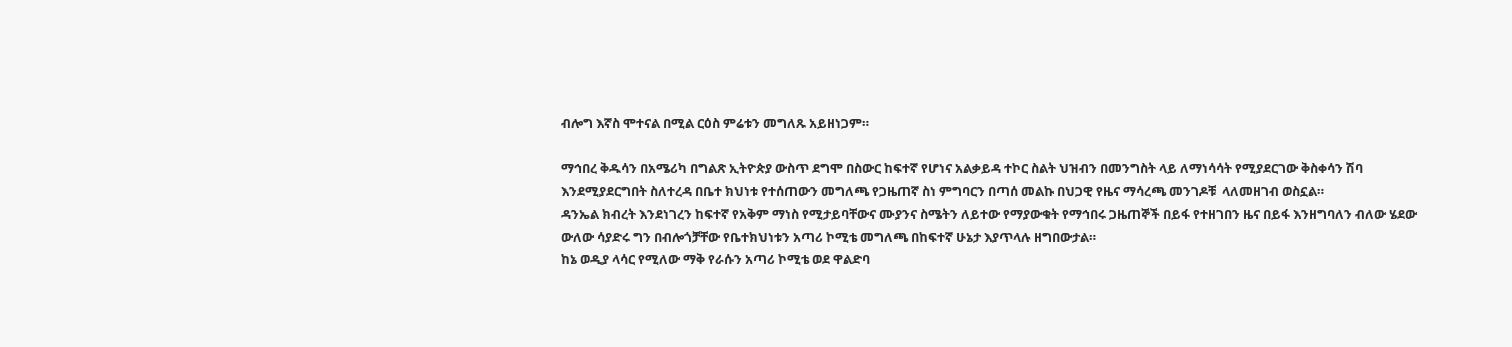ብሎግ እኛስ ሞተናል በሚል ርዕስ ምሬቱን መግለጹ አይዘነጋም።

ማኅበረ ቅዱሳን በአሜሪካ በግልጽ ኢትዮጵያ ውስጥ ደግሞ በስውር ከፍተኛ የሆነና አልቃይዳ ተኮር ስልት ህዝብን በመንግስት ላይ ለማነሳሳት የሚያደርገው ቅስቀሳን ሽባ እንደሚያደርግበት ስለተረዳ በቤተ ክህነቱ የተሰጠውን መግለጫ የጋዜጠኛ ስነ ምግባርን በጣሰ መልኩ በህጋዊ የዜና ማሳረጫ መንገዶቹ  ላለመዘገብ ወስኗል።
ዳንኤል ክብረት እንደነገረን ከፍተኛ የአቅም ማነስ የሚታይባቸውና ሙያንና ስሜትን ለይተው የማያውቁት የማኅበሩ ጋዜጠኞች በይፋ የተዘገበን ዜና በይፋ እንዘግባለን ብለው ሄደው ውለው ሳያድሩ ግን በብሎጎቻቸው የቤተክህነቱን አጣሪ ኮሚቴ መግለጫ በከፍተኛ ሁኔታ እያጥላሉ ዘግበውታል።
ከኔ ወዲያ ላሳር የሚለው ማቅ የራሱን አጣሪ ኮሚቴ ወደ ዋልድባ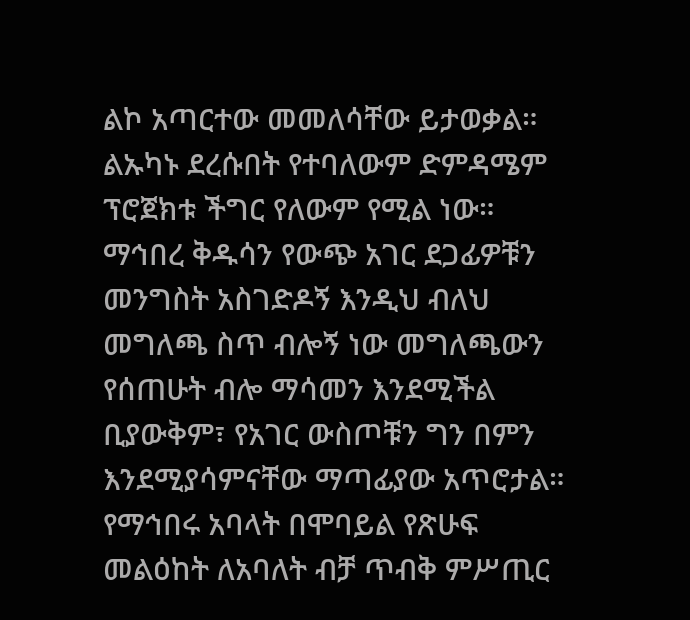ልኮ አጣርተው መመለሳቸው ይታወቃል። ልኡካኑ ደረሱበት የተባለውም ድምዳሜም ፕሮጀክቱ ችግር የለውም የሚል ነው። ማኅበረ ቅዱሳን የውጭ አገር ደጋፊዎቹን መንግስት አስገድዶኝ እንዲህ ብለህ መግለጫ ስጥ ብሎኝ ነው መግለጫውን የሰጠሁት ብሎ ማሳመን እንደሚችል ቢያውቅም፣ የአገር ውስጦቹን ግን በምን እንደሚያሳምናቸው ማጣፊያው አጥሮታል። የማኅበሩ አባላት በሞባይል የጽሁፍ መልዕከት ለአባለት ብቻ ጥብቅ ምሥጢር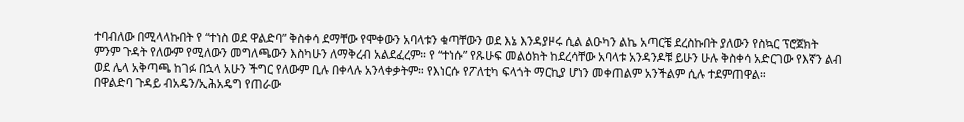ተባብለው በሚላላኩበት የ “ተነስ ወደ ዋልድባ” ቅስቀሳ ደማቸው የሞቀውን አባላቱን ቁጣቸውን ወደ እኔ እንዳያዞሩ ሲል ልዑካን ልኬ አጣርቼ ደረስኩበት ያለውን የስኳር ፕሮጀክት ምንም ጉዳት የለውም የሚለውን መግለጫውን እስካሁን ለማቅረብ አልደፈረም። የ “ተነሱ” የጹሁፍ መልዕክት ከደረሳቸው አባላቱ አንዳንዶቹ ይሁን ሁሉ ቅስቀሳ አድርገው የእኛን ልብ ወደ ሌላ አቅጣጫ ከገፉ በኋላ አሁን ችግር የለውም ቢሉ በቀላሉ አንላቀቃትም። የእነርሱ የፖለቲካ ፍላጎት ማርኪያ ሆነን መቀጠልም አንችልም ሲሉ ተደምጠዋል።
በዋልድባ ጉዳይ ብአዴን/ኢሕአዴግ የጠራው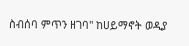ስብሰባ ምጥን ዘገባ" ከሀይማኖት ወዲያ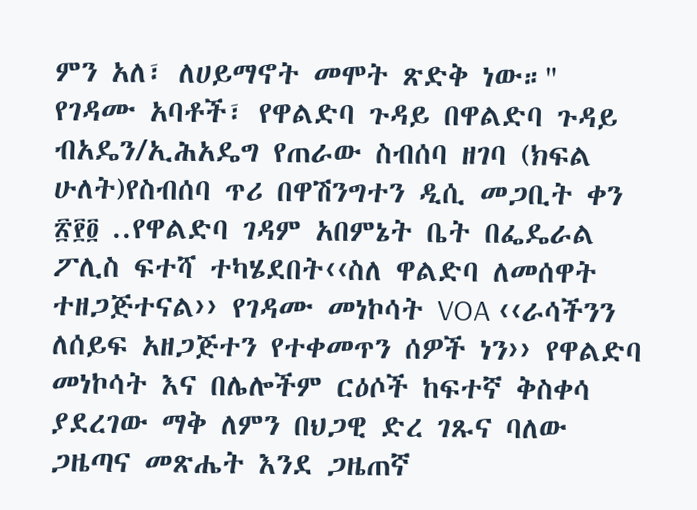ምን አለ፣ ለሀይማኖት መሞት ጽድቅ ነው።" የገዳሙ አባቶች፣ የዋልድባ ጉዳይ በዋልድባ ጉዳይ ብአዴን/ኢሕአዴግ የጠራው ስብሰባ ዘገባ (ክፍል ሁለት)የስብሰባ ጥሪ በዋሽንግተን ዲሲ መጋቢት ቀን ፳፻፬ ..የዋልድባ ገዳም አበምኔት ቤት በፌዴራል ፖሊስ ፍተሻ ተካሄደበት‹‹ስለ ዋልድባ ለመሰዋት ተዘጋጅተናል›› የገዳሙ መነኮሳት VOA ‹‹ራሳችንን ለሰይፍ አዘጋጅተን የተቀመጥን ሰዎች ነን›› የዋልድባ መነኮሳት እና በሌሎችም ርዕሶች ከፍተኛ ቅስቀሳ ያደረገው ማቅ ለምን በህጋዊ ድረ ገጹና ባለው ጋዜጣና መጽሔት እንደ ጋዜጠኛ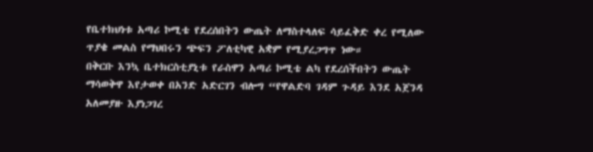የቤተክህነቱ አጣሪ ኮሚቴ የደረሰበትን ውጤት ለማስተላለፍ ሳይፈቅድ ቀረ የሚለው ጥያቄ መልስ የማህበሩን ጭፍን ፖለቲካዊ አቋም የሚያረጋግጥ ነው።
በቅርቡ እንኳ ቤተክርስቲያኒቱ የራስዋን አጣሪ ኮሚቴ ልካ የደረሰችበትን ውጤት ማሳወቅዋ እየታወቀ በአንድ አድርገን ብሎግ “የዋልድባ ገዳም ጉዳይ እንደ አጀንዳ አለመያዙ እያነጋገረ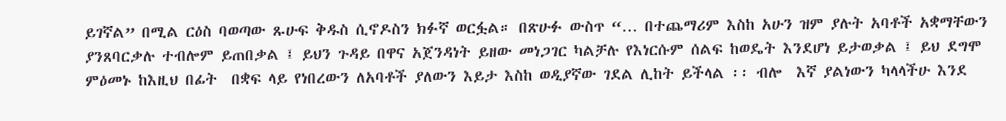ይገኛል” በሚል ርዕስ ባወጣው ጹሁፍ ቅዱስ ሲኖዶስን ክፉኛ ወርፏል። በጽሁፉ ውስጥ “… በተጨማሪም እስከ አሁን ዝም ያሉት አባቶች አቋማቸውን ያንጸባርቃሉ ተብሎም ይጠበቃል ፤ ይህን ጉዳይ በዋና አጀንዳነት ይዘው መነጋገር ካልቻሉ የእነርሱም ሰልፍ ከወዴት እንደሆነ ይታወቃል ፤ ይህ ደግሞ ምዕመኑ ከእዚህ በፊት  በቋፍ ላይ የነበረውን ለአባቶች ያለውን እይታ እስከ ወዲያኛው ገደል ሊከት ይችላል ፡፡ ብሎ  እኛ ያልነውን ካላላችሁ እንደ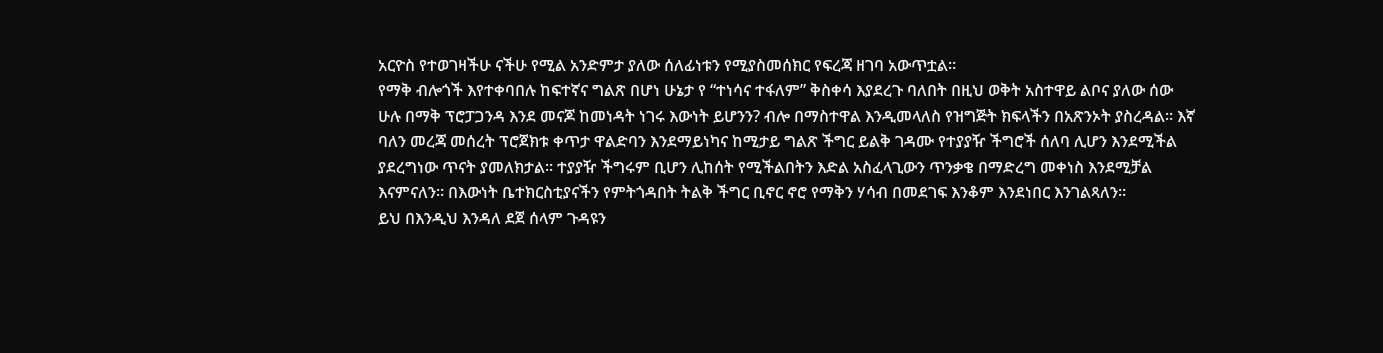አርዮስ የተወገዛችሁ ናችሁ የሚል አንድምታ ያለው ሰለፊነቱን የሚያስመሰክር የፍረጃ ዘገባ አውጥቷል።
የማቅ ብሎጎች እየተቀባበሉ ከፍተኛና ግልጽ በሆነ ሁኔታ የ “ተነሳና ተፋለም” ቅስቀሳ እያደረጉ ባለበት በዚህ ወቅት አስተዋይ ልቦና ያለው ሰው ሁሉ በማቅ ፕሮፓጋንዳ እንደ መናጆ ከመነዳት ነገሩ እውነት ይሆንን? ብሎ በማስተዋል እንዲመላለስ የዝግጅት ክፍላችን በአጽንኦት ያስረዳል። እኛ ባለን መረጃ መሰረት ፕሮጀክቱ ቀጥታ ዋልድባን እንደማይነካና ከሚታይ ግልጽ ችግር ይልቅ ገዳሙ የተያያዥ ችግሮች ሰለባ ሊሆን እንደሚችል ያደረግነው ጥናት ያመለክታል። ተያያዥ ችግሩም ቢሆን ሊከሰት የሚችልበትን እድል አስፈላጊውን ጥንቃቄ በማድረግ መቀነስ እንደሚቻል እናምናለን። በእውነት ቤተክርስቲያናችን የምትጎዳበት ትልቅ ችግር ቢኖር ኖሮ የማቅን ሃሳብ በመደገፍ እንቆም እንደነበር እንገልጻለን።
ይህ በእንዲህ እንዳለ ደጀ ሰላም ጉዳዩን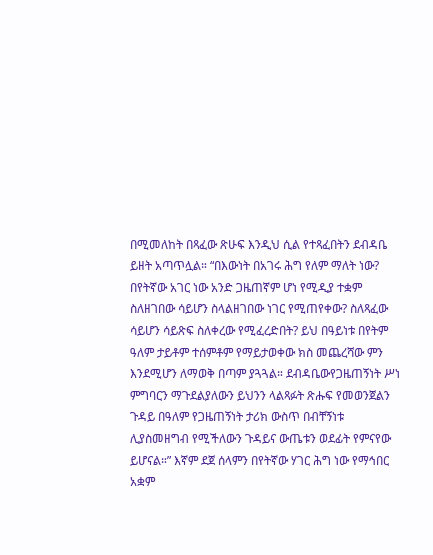በሚመለከት በጻፈው ጽሁፍ እንዲህ ሲል የተጻፈበትን ደብዳቤ ይዘት አጣጥሏል። “በእውነት በአገሩ ሕግ የለም ማለት ነው? በየትኛው አገር ነው አንድ ጋዜጠኛም ሆነ የሚዲያ ተቋም ስለዘገበው ሳይሆን ስላልዘገበው ነገር የሚጠየቀው? ስለጻፈው ሳይሆን ሳይጽፍ ስለቀረው የሚፈረድበት? ይህ በዓይነቱ በየትም ዓለም ታይቶም ተሰምቶም የማይታወቀው ክስ መጨረሻው ምን እንደሚሆን ለማወቅ በጣም ያጓጓል። ደብዳቤውየጋዜጠኝነት ሥነ ምግባርን ማጉደልያለውን ይህንን ላልጻፉት ጽሑፍ የመወንጀልን ጉዳይ በዓለም የጋዜጠኝነት ታሪክ ውስጥ በብቸኝነቱ ሊያስመዘግብ የሚችለውን ጉዳይና ውጤቱን ወደፊት የምናየው ይሆናል።” እኛም ደጀ ሰላምን በየትኛው ሃገር ሕግ ነው የማኅበር አቋም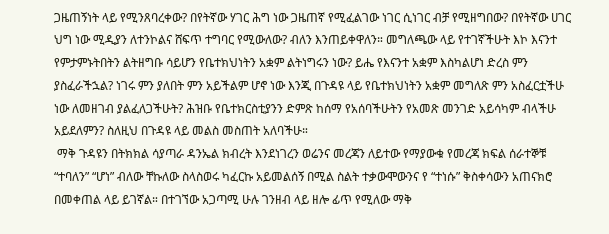ጋዜጠኝነት ላይ የሚንጸባረቀው? በየትኛው ሃገር ሕግ ነው ጋዜጠኛ የሚፈልገው ነገር ሲነገር ብቻ የሚዘግበው? በየትኛው ሀገር ህግ ነው ሚዲያን ለተንኮልና ሸፍጥ ተግባር የሚውለው? ብለን እንጠይቀዋለን። መግለጫው ላይ የተገኛችሁት እኮ እናንተ የምታምኑትበትን ልትዘግቡ ሳይሆን የቤተክህነትን አቋም ልትነግሩን ነው? ይሔ የእናንተ አቋም እስካልሆነ ድረስ ምን ያስፈራችኋል? ነገሩ ምን ያለበት ምን አይችልም ሆኖ ነው እንጂ በጉዳዩ ላይ የቤተክህነትን አቋም መግለጽ ምን አስፈርቷችሁ ነው ለመዘገብ ያልፈለጋችሁት? ሕዝቡ የቤተክርስቲያንን ድምጽ ከሰማ የአሰባችሁትን የአመጽ መንገድ አይሳካም ብላችሁ አይደለምን? ስለዚህ በጉዳዩ ላይ መልስ መስጠት አለባችሁ።
 ማቅ ጉዳዩን በትክክል ሳያጣራ ዳንኤል ክብረት እንደነገረን ወሬንና መረጃን ለይተው የማያውቁ የመረጃ ክፍል ሰራተኞቹ “ተባለን” “ሆነ” ብለው ቸኩለው ስላስወሩ ካፈርኩ አይመልሰኝ በሚል ስልት ተቃውሞውንና የ “ተነሱ” ቅስቀሳውን አጠናክሮ በመቀጠል ላይ ይገኛል። በተገኘው አጋጣሚ ሁሉ ገንዘብ ላይ ዘሎ ፊጥ የሚለው ማቅ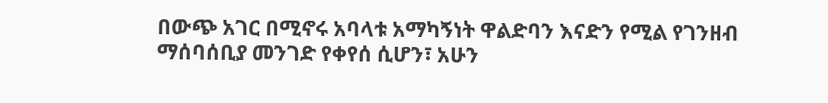በውጭ አገር በሚኖሩ አባላቱ አማካኝነት ዋልድባን እናድን የሚል የገንዘብ ማሰባሰቢያ መንገድ የቀየሰ ሲሆን፣ አሁን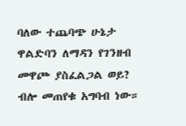ባለው ተጨባጭ ሁኔታ ዋልድባን ለማዳን የገንዘብ መዋጮ ያስፈልጋል ወይ? ብሎ መጠየቁ አግባብ ነው።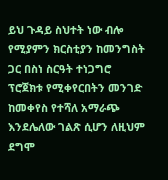ይህ ጉዳይ ስህተት ነው ብሎ የሚያምን ክርስቲያን ከመንግስት ጋር በስነ ስርዓት ተነጋግሮ ፕሮጀክቱ የሚቀየርበትን መንገድ ከመቀየስ የተሻለ አማራጭ እንደሌለው ገልጽ ሲሆን ለዚህም ደግሞ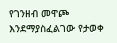የገንዘብ መዋጮ እንደማያስፈልገው የታወቀ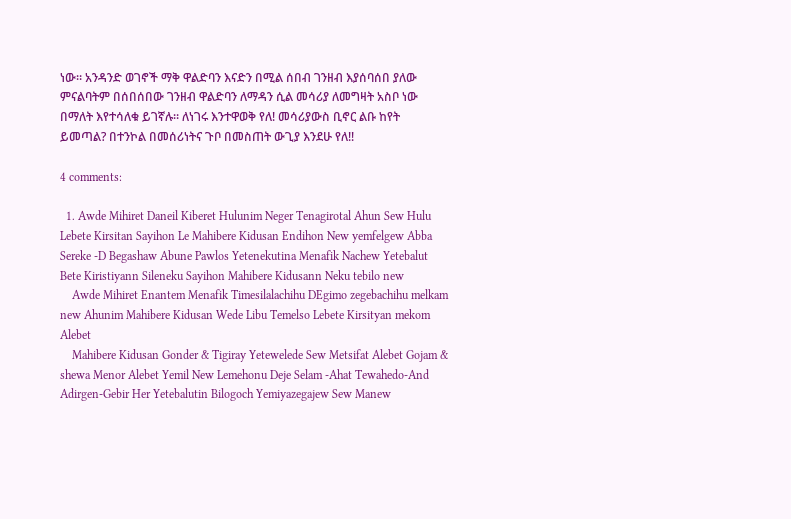ነው። አንዳንድ ወገኖች ማቅ ዋልድባን እናድን በሚል ሰበብ ገንዘብ እያሰባሰበ ያለው ምናልባትም በሰበሰበው ገንዘብ ዋልድባን ለማዳን ሲል መሳሪያ ለመግዛት አስቦ ነው በማለት እየተሳለቁ ይገኛሉ። ለነገሩ እንተዋወቅ የለ! መሳሪያውስ ቢኖር ልቡ ከየት ይመጣል? በተንኮል በመሰሪነትና ጉቦ በመስጠት ውጊያ እንደሁ የለ!!

4 comments:

  1. Awde Mihiret Daneil Kiberet Hulunim Neger Tenagirotal Ahun Sew Hulu Lebete Kirsitan Sayihon Le Mahibere Kidusan Endihon New yemfelgew Abba Sereke -D Begashaw Abune Pawlos Yetenekutina Menafik Nachew Yetebalut Bete Kiristiyann Sileneku Sayihon Mahibere Kidusann Neku tebilo new
    Awde Mihiret Enantem Menafik Timesilalachihu DEgimo zegebachihu melkam new Ahunim Mahibere Kidusan Wede Libu Temelso Lebete Kirsityan mekom Alebet
    Mahibere Kidusan Gonder & Tigiray Yetewelede Sew Metsifat Alebet Gojam & shewa Menor Alebet Yemil New Lemehonu Deje Selam -Ahat Tewahedo-And Adirgen-Gebir Her Yetebalutin Bilogoch Yemiyazegajew Sew Manew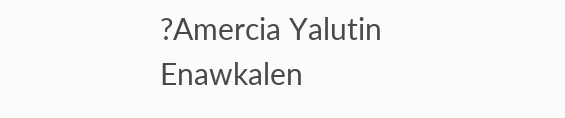?Amercia Yalutin Enawkalen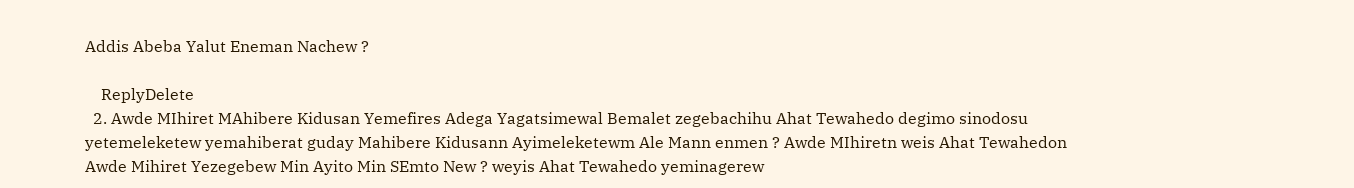Addis Abeba Yalut Eneman Nachew ?

    ReplyDelete
  2. Awde MIhiret MAhibere Kidusan Yemefires Adega Yagatsimewal Bemalet zegebachihu Ahat Tewahedo degimo sinodosu yetemeleketew yemahiberat guday Mahibere Kidusann Ayimeleketewm Ale Mann enmen ? Awde MIhiretn weis Ahat Tewahedon Awde Mihiret Yezegebew Min Ayito Min SEmto New ? weyis Ahat Tewahedo yeminagerew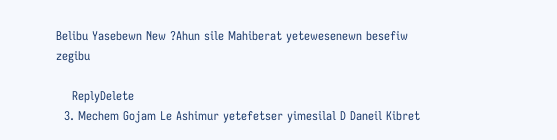Belibu Yasebewn New ?Ahun sile Mahiberat yetewesenewn besefiw zegibu

    ReplyDelete
  3. Mechem Gojam Le Ashimur yetefetser yimesilal D Daneil Kibret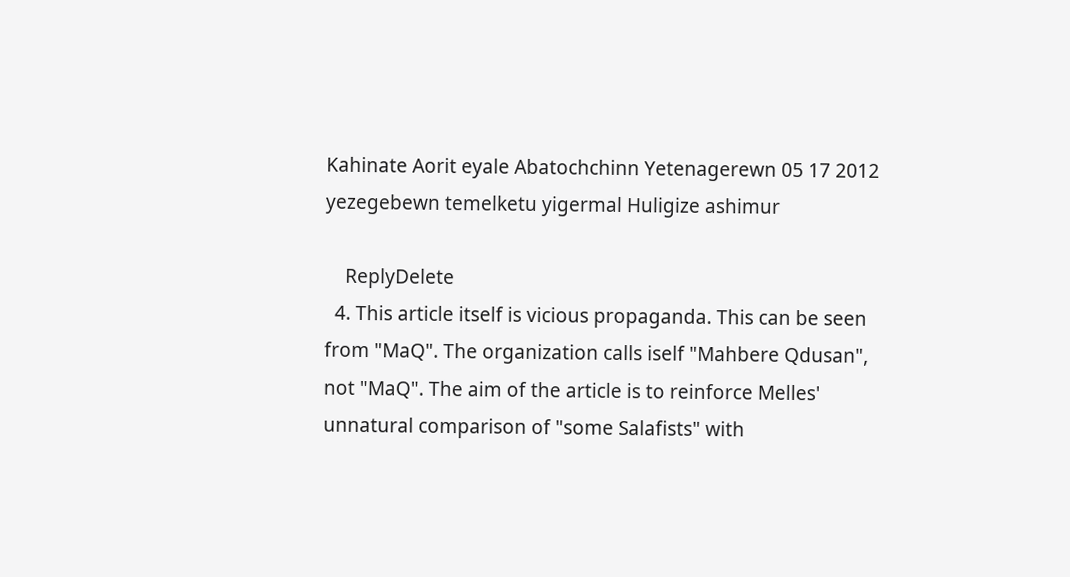Kahinate Aorit eyale Abatochchinn Yetenagerewn 05 17 2012 yezegebewn temelketu yigermal Huligize ashimur

    ReplyDelete
  4. This article itself is vicious propaganda. This can be seen from "MaQ". The organization calls iself "Mahbere Qdusan", not "MaQ". The aim of the article is to reinforce Melles' unnatural comparison of "some Salafists" with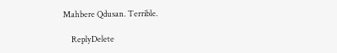Mahbere Qdusan. Terrible.

    ReplyDelete